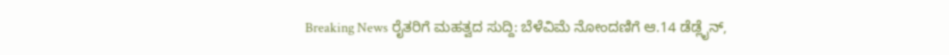Breaking News ರೈತರಿಗೆ ಮಹತ್ವದ ಸುದ್ದಿ: ಬೆಳೆವಿಮೆ ನೋಂದಣಿಗೆ ಆ.14 ಡೆಡ್ಲೈನ್,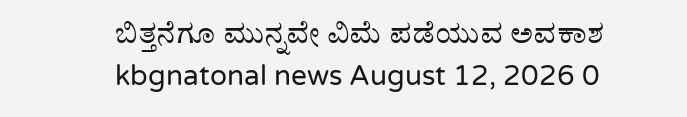ಬಿತ್ತನೆಗೂ ಮುನ್ನವೇ ವಿಮೆ ಪಡೆಯುವ ಅವಕಾಶ kbgnatonal news August 12, 2026 0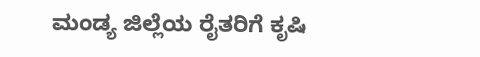ಮಂಡ್ಯ ಜಿಲ್ಲೆಯ ರೈತರಿಗೆ ಕೃಷಿ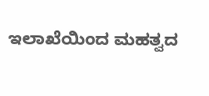ಇಲಾಖೆಯಿಂದ ಮಹತ್ವದ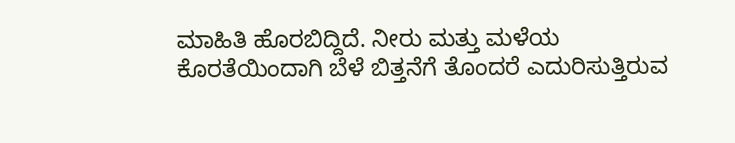ಮಾಹಿತಿ ಹೊರಬಿದ್ದಿದೆ. ನೀರು ಮತ್ತು ಮಳೆಯ ಕೊರತೆಯಿಂದಾಗಿ ಬೆಳೆ ಬಿತ್ತನೆಗೆ ತೊಂದರೆ ಎದುರಿಸುತ್ತಿರುವ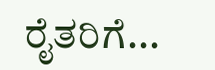ರೈತರಿಗೆ...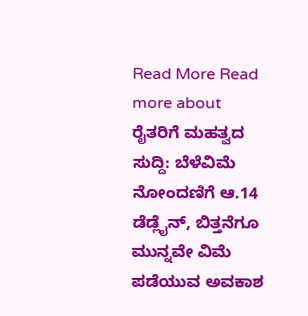Read More Read more about ರೈತರಿಗೆ ಮಹತ್ವದ ಸುದ್ದಿ: ಬೆಳೆವಿಮೆ ನೋಂದಣಿಗೆ ಆ.14 ಡೆಡ್ಲೈನ್, ಬಿತ್ತನೆಗೂ ಮುನ್ನವೇ ವಿಮೆ ಪಡೆಯುವ ಅವಕಾಶ